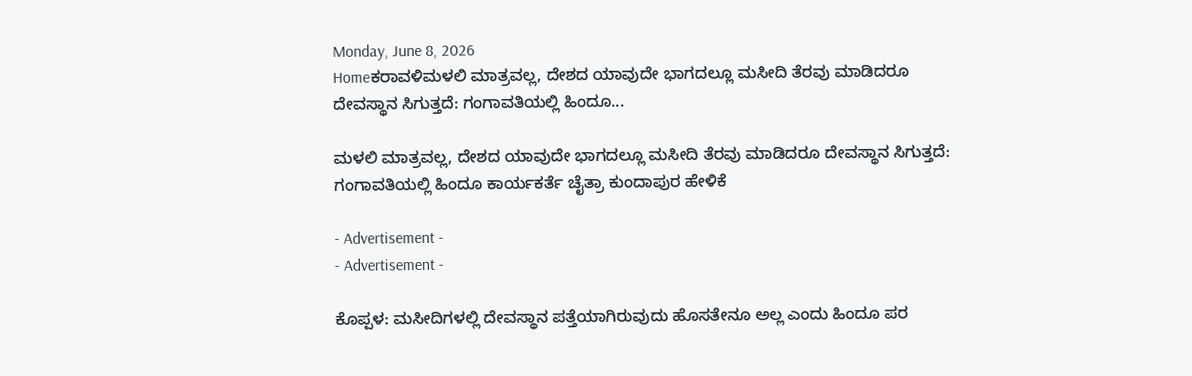Monday, June 8, 2026
Homeಕರಾವಳಿಮಳಲಿ ಮಾತ್ರವಲ್ಲ, ದೇಶದ ಯಾವುದೇ ಭಾಗದಲ್ಲೂ ಮಸೀದಿ ತೆರವು ಮಾಡಿದರೂ ದೇವಸ್ಥಾನ ಸಿಗುತ್ತದೆ: ಗಂಗಾವತಿಯಲ್ಲಿ ಹಿಂದೂ...

ಮಳಲಿ ಮಾತ್ರವಲ್ಲ, ದೇಶದ ಯಾವುದೇ ಭಾಗದಲ್ಲೂ ಮಸೀದಿ ತೆರವು ಮಾಡಿದರೂ ದೇವಸ್ಥಾನ ಸಿಗುತ್ತದೆ: ಗಂಗಾವತಿಯಲ್ಲಿ ಹಿಂದೂ ಕಾರ್ಯಕರ್ತೆ ಚೈತ್ರಾ ಕುಂದಾಪುರ ಹೇಳಿಕೆ

- Advertisement -
- Advertisement -

ಕೊಪ್ಪಳ: ಮಸೀದಿಗಳಲ್ಲಿ ದೇವಸ್ಥಾನ‌ ಪತ್ತೆಯಾಗಿರುವುದು ಹೊಸತೇನೂ ಅಲ್ಲ ಎಂದು ಹಿಂದೂ ಪರ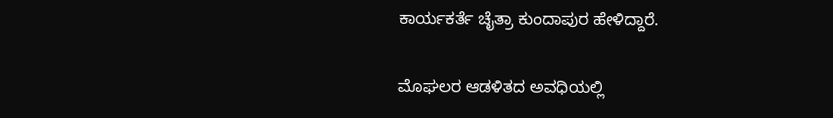ಕಾರ್ಯಕರ್ತೆ ಚೈತ್ರಾ ಕುಂದಾಪುರ ಹೇಳಿದ್ದಾರೆ.

ಮೊಘಲರ ಆಡಳಿತದ ಅವಧಿಯಲ್ಲಿ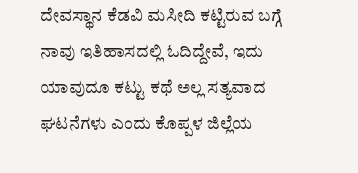ದೇವಸ್ಥಾನ ಕೆಡವಿ‌ ಮಸೀದಿ ಕಟ್ಟಿರುವ ಬಗ್ಗೆ ನಾವು ಇತಿಹಾಸದಲ್ಲಿ ಓದಿದ್ದೇವೆ, ಇದು ಯಾವುದೂ ಕಟ್ಟು ಕಥೆ ಅಲ್ಲ ಸತ್ಯವಾದ ಘಟನೆಗಳು ಎಂದು ಕೊಪ್ಪಳ ಜಿಲ್ಲೆಯ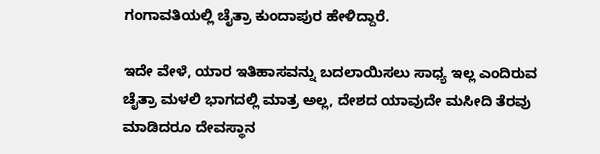ಗಂಗಾವತಿಯಲ್ಲಿ ಚೈತ್ರಾ ಕುಂದಾಪುರ ಹೇಳಿದ್ದಾರೆ.

ಇದೇ ವೇಳೆ, ಯಾರ ಇತಿಹಾಸವನ್ನು ಬದಲಾಯಿಸಲು ಸಾಧ್ಯ ಇಲ್ಲ ಎಂದಿರುವ ಚೈತ್ರಾ ಮಳಲಿ ಭಾಗದಲ್ಲಿ ಮಾತ್ರ ಅಲ್ಲ, ದೇಶದ ಯಾವುದೇ ಮಸೀದಿ ತೆರವು ಮಾಡಿದರೂ ದೇವಸ್ಥಾನ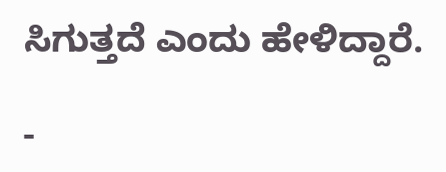ಸಿಗುತ್ತದೆ ಎಂದು ಹೇಳಿದ್ದಾರೆ.

-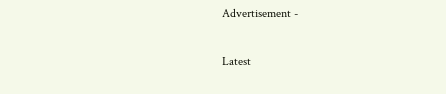Advertisement -

Latest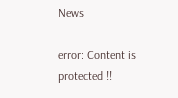News

error: Content is protected !!